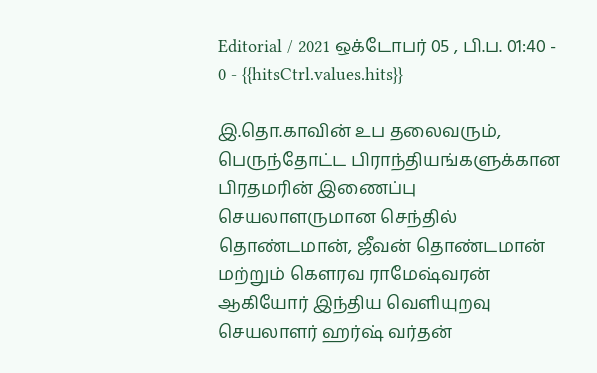Editorial / 2021 ஒக்டோபர் 05 , பி.ப. 01:40 - 0 - {{hitsCtrl.values.hits}}

இ.தொ.காவின் உப தலைவரும், பெருந்தோட்ட பிராந்தியங்களுக்கான பிரதமரின் இணைப்பு செயலாளருமான செந்தில் தொண்டமான், ஜீவன் தொண்டமான் மற்றும் கெளரவ ராமேஷ்வரன் ஆகியோர் இந்திய வெளியுறவு செயலாளர் ஹர்ஷ் வர்தன்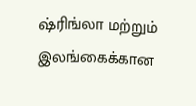ஷ்ரிங்லா மற்றும் இலங்கைக்கான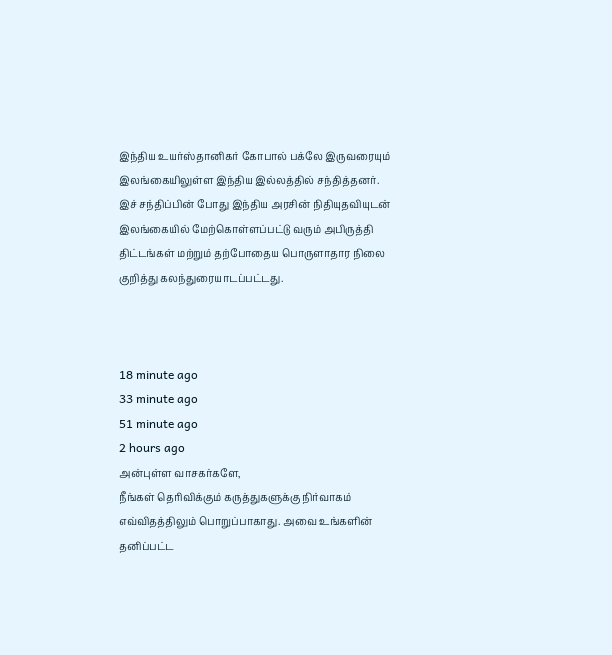இந்திய உயர்ஸ்தானிகர் கோபால் பக்லே இருவரையும் இலங்கையிலுள்ள இந்திய இல்லத்தில் சந்தித்தனர்.
இச் சந்திப்பின் போது இந்திய அரசின் நிதியுதவியுடன் இலங்கையில் மேற்கொள்ளப்பட்டு வரும் அபிருத்தி திட்டங்கள் மற்றும் தற்போதைய பொருளாதார நிலை குறித்து கலந்துரையாடப்பட்டது.



18 minute ago
33 minute ago
51 minute ago
2 hours ago
அன்புள்ள வாசகர்களே,
நீங்கள் தெரிவிக்கும் கருத்துகளுக்கு நிர்வாகம் எவ்விதத்திலும் பொறுப்பாகாது. அவை உங்களின் தனிப்பட்ட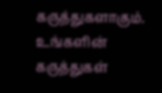கருத்துகளாகும். உங்களின் கருத்துகள்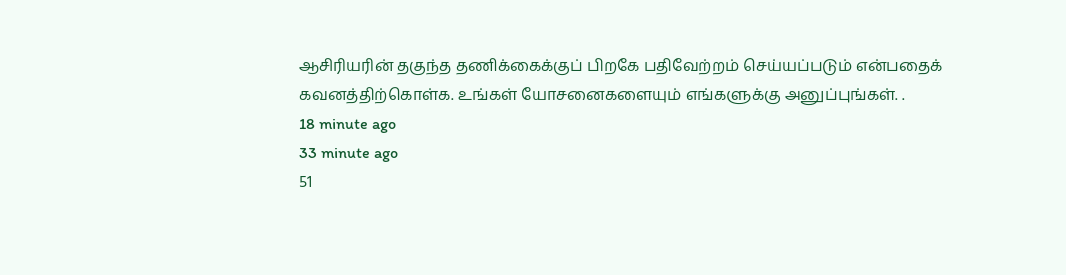ஆசிரியரின் தகுந்த தணிக்கைக்குப் பிறகே பதிவேற்றம் செய்யப்படும் என்பதைக் கவனத்திற்கொள்க. உங்கள் யோசனைகளையும் எங்களுக்கு அனுப்புங்கள். .
18 minute ago
33 minute ago
51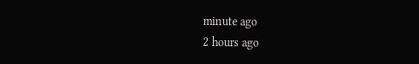minute ago
2 hours ago